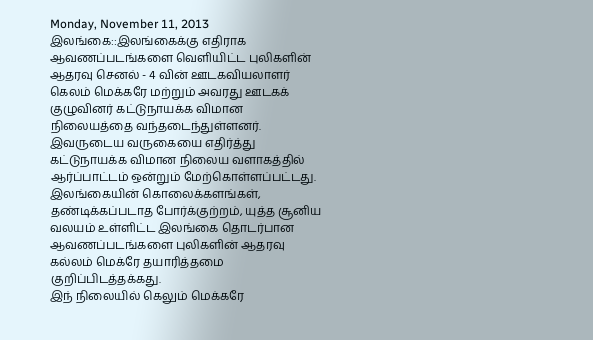Monday, November 11, 2013
இலங்கை::இலங்கைக்கு எதிராக ஆவணப்படங்களை வெளியிட்ட புலிகளின் ஆதரவு செனல் - 4 வின் ஊடகவியலாளர் கெலம் மெக்கரே மற்றும் அவரது ஊடகக் குழுவினர் கட்டுநாயக்க விமான நிலையத்தை வந்தடைந்துள்ளனர்.
இவருடைய வருகையை எதிர்த்து கட்டுநாயக்க விமான நிலைய வளாகத்தில் ஆர்ப்பாட்டம் ஒன்றும் மேற்கொள்ளப்பட்டது. இலங்கையின் கொலைக்களங்கள், தண்டிக்கப்படாத போர்க்குற்றம், யுத்த சூனிய வலயம் உள்ளிட்ட இலங்கை தொடர்பான ஆவணப்படங்களை புலிகளின் ஆதரவு கல்லம் மெக்ரே தயாரித்தமை குறிப்பிடத்தக்கது.
இந் நிலையில் கெலும் மெக்கரே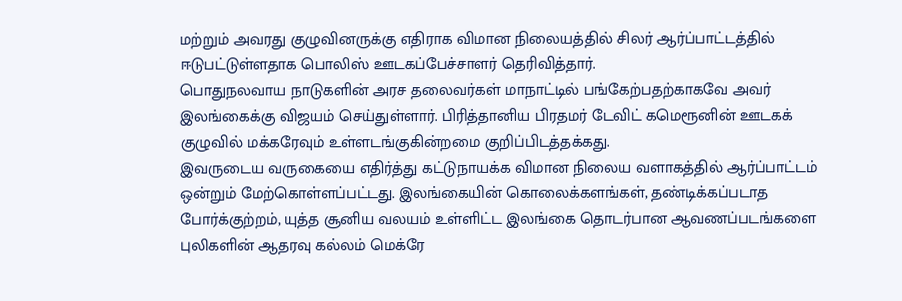மற்றும் அவரது குழுவினருக்கு எதிராக விமான நிலையத்தில் சிலர் ஆர்ப்பாட்டத்தில் ஈடுபட்டுள்ளதாக பொலிஸ் ஊடகப்பேச்சாளர் தெரிவித்தார்.
பொதுநலவாய நாடுகளின் அரச தலைவர்கள் மாநாட்டில் பங்கேற்பதற்காகவே அவர் இலங்கைக்கு விஜயம் செய்துள்ளார். பிரித்தானிய பிரதமர் டேவிட் கமெரூனின் ஊடகக் குழுவில் மக்கரேவும் உள்ளடங்குகின்றமை குறிப்பிடத்தக்கது.
இவருடைய வருகையை எதிர்த்து கட்டுநாயக்க விமான நிலைய வளாகத்தில் ஆர்ப்பாட்டம் ஒன்றும் மேற்கொள்ளப்பட்டது. இலங்கையின் கொலைக்களங்கள், தண்டிக்கப்படாத போர்க்குற்றம், யுத்த சூனிய வலயம் உள்ளிட்ட இலங்கை தொடர்பான ஆவணப்படங்களை புலிகளின் ஆதரவு கல்லம் மெக்ரே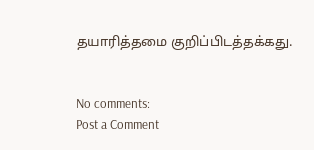தயாரித்தமை குறிப்பிடத்தக்கது.


No comments:
Post a Comment